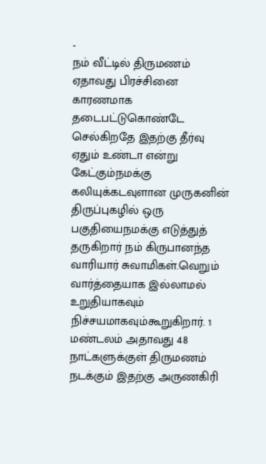-
நம் வீட்டில் திருமணம் ஏதாவது பிரச்சினை காரணமாக தடைபட்டுகொண்டே செல்கிறதே இதற்கு தீர்வு ஏதும் உண்டா என்று கேட்கும்நமக்கு கலியுக்கடவுளான முருகனின் திருப்புகழில் ஒரு பகுதியைநமக்கு எடுத்துத் தருகிறார் நம் கிருபானந்த வாரியார் சுவாமிகள்.வெறும் வார்த்தையாக இல்லாமல் உறுதியாகவும் நிச்சயமாகவும்கூறுகிறார். 1 மண்டலம் அதாவது 48 நாட்களுக்குள் திருமணம் நடக்கும் இதற்கு அருணகிரி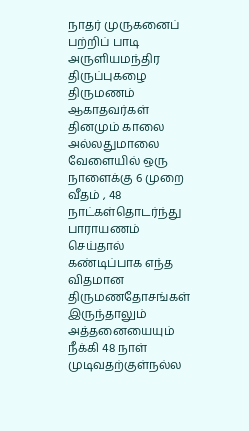நாதர் முருகனைப் பற்றிப் பாடி அருளியமந்திர திருப்புகழை திருமணம் ஆகாதவர்கள் தினமும் காலை அல்லதுமாலை வேளையில் ஒரு நாளைக்கு 6 முறை வீதம் , 48 நாட்கள்தொடர்ந்து பாராயணம் செய்தால் கண்டிப்பாக எந்த விதமான திருமணதோசங்கள் இருந்தாலும் அத்தனையையும் நீக்கி 48 நாள் முடிவதற்குள்நல்ல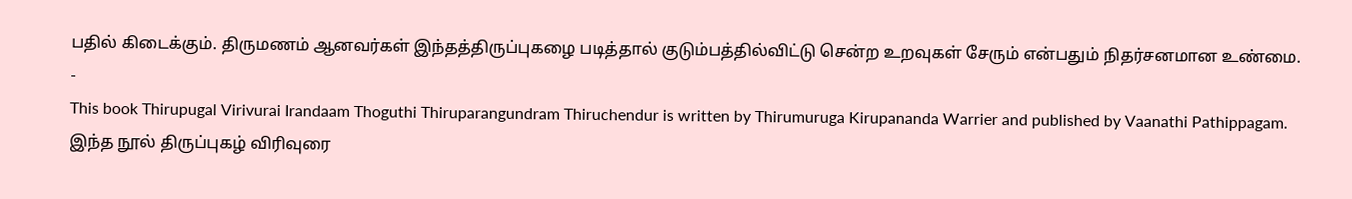பதில் கிடைக்கும். திருமணம் ஆனவர்கள் இந்தத்திருப்புகழை படித்தால் குடும்பத்தில்விட்டு சென்ற உறவுகள் சேரும் என்பதும் நிதர்சனமான உண்மை.
-
This book Thirupugal Virivurai Irandaam Thoguthi Thiruparangundram Thiruchendur is written by Thirumuruga Kirupananda Warrier and published by Vaanathi Pathippagam.
இந்த நூல் திருப்புகழ் விரிவுரை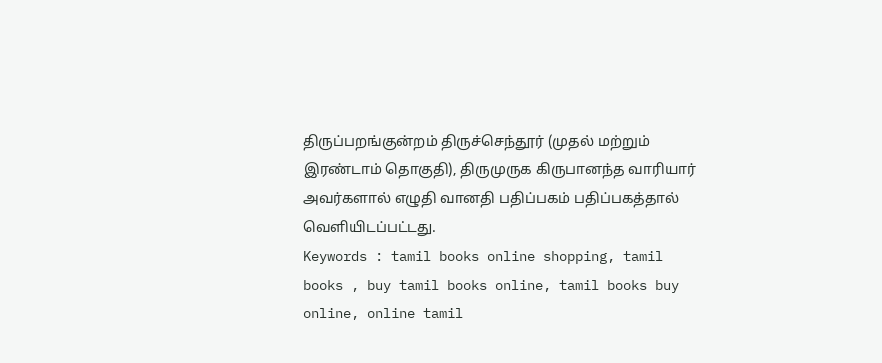திருப்பறங்குன்றம் திருச்செந்தூர் (முதல் மற்றும் இரண்டாம் தொகுதி), திருமுருக கிருபானந்த வாரியார் அவர்களால் எழுதி வானதி பதிப்பகம் பதிப்பகத்தால் வெளியிடப்பட்டது.
Keywords : tamil books online shopping, tamil books , buy tamil books online, tamil books buy online, online tamil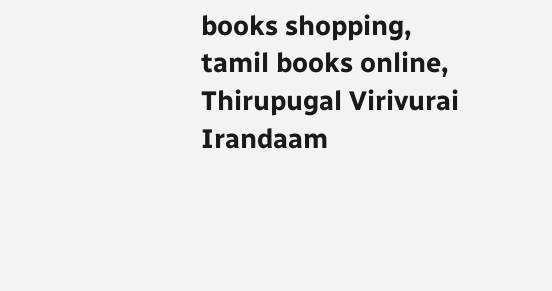books shopping, tamil books online, Thirupugal Virivurai Irandaam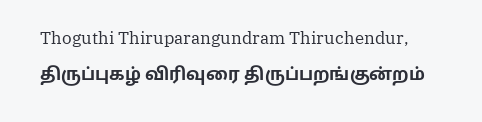Thoguthi Thiruparangundram Thiruchendur, திருப்புகழ் விரிவுரை திருப்பறங்குன்றம்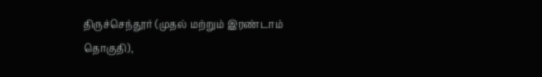திருச்செந்தூர் (முதல் மற்றும் இரண்டாம் தொகுதி),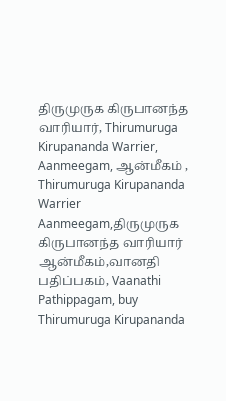திருமுருக கிருபானந்த வாரியார், Thirumuruga Kirupananda Warrier, Aanmeegam, ஆன்மீகம் , Thirumuruga Kirupananda Warrier Aanmeegam,திருமுருக கிருபானந்த வாரியார் ஆன்மீகம்,வானதி பதிப்பகம், Vaanathi Pathippagam, buy Thirumuruga Kirupananda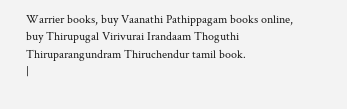Warrier books, buy Vaanathi Pathippagam books online, buy Thirupugal Virivurai Irandaam Thoguthi Thiruparangundram Thiruchendur tamil book.
|